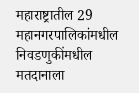महाराष्ट्रातील 29 महानगरपालिकांमधील निवडणुकींमधील मतदानाला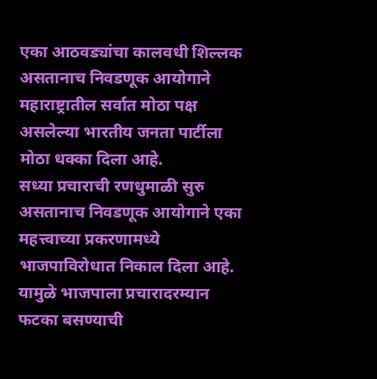एका आठवड्यांचा कालवधी शिल्लक असतानाच निवडणूक आयोगाने महाराष्ट्रातील सर्वात मोठा पक्ष असलेल्या भारतीय जनता पार्टीला मोठा धक्का दिला आहे.
सध्या प्रचाराची रणधुमाळी सुरु असतानाच निवडणूक आयोगाने एका महत्त्वाच्या प्रकरणामध्ये भाजपाविरोधात निकाल दिला आहे. यामुळे भाजपाला प्रचारादरम्यान फटका बसण्याची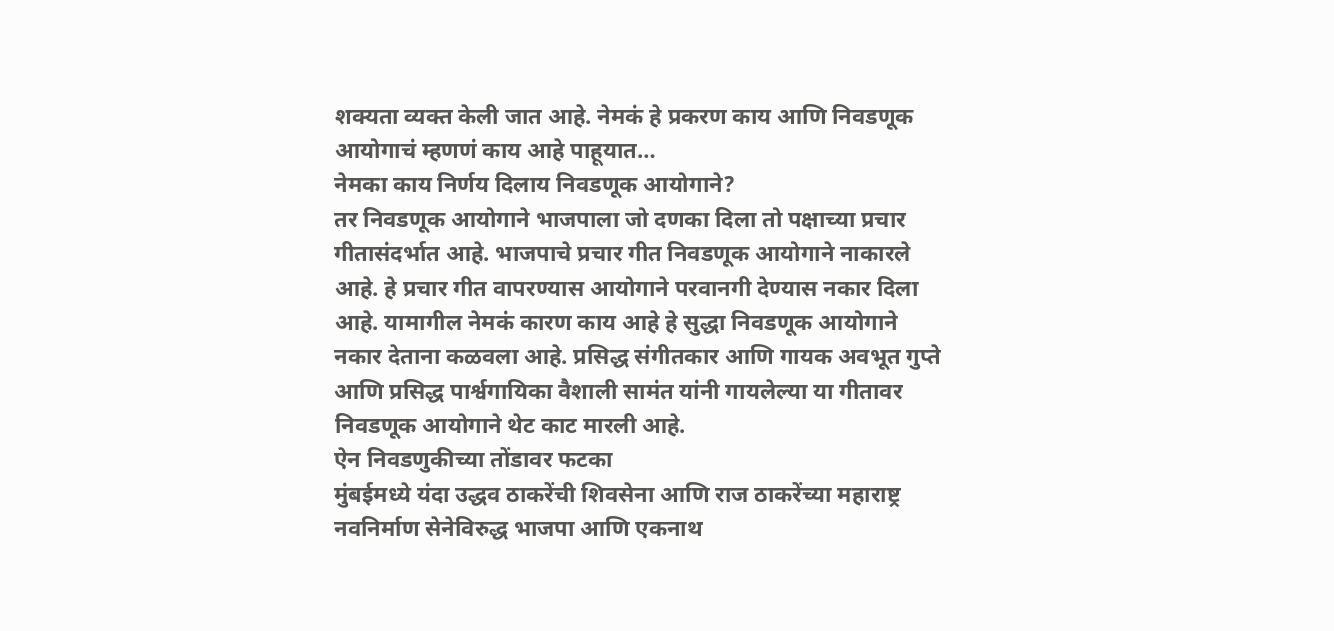शक्यता व्यक्त केली जात आहे. नेमकं हे प्रकरण काय आणि निवडणूक आयोगाचं म्हणणं काय आहे पाहूयात…
नेमका काय निर्णय दिलाय निवडणूक आयोगाने?
तर निवडणूक आयोगाने भाजपाला जो दणका दिला तो पक्षाच्या प्रचार गीतासंदर्भात आहे. भाजपाचे प्रचार गीत निवडणूक आयोगाने नाकारले आहे. हे प्रचार गीत वापरण्यास आयोगाने परवानगी देण्यास नकार दिला आहे. यामागील नेमकं कारण काय आहे हे सुद्धा निवडणूक आयोगाने नकार देताना कळवला आहे. प्रसिद्ध संगीतकार आणि गायक अवभूत गुप्ते आणि प्रसिद्ध पार्श्वगायिका वैशाली सामंत यांनी गायलेल्या या गीतावर निवडणूक आयोगाने थेट काट मारली आहे.
ऐन निवडणुकीच्या तोंडावर फटका
मुंबईमध्ये यंदा उद्धव ठाकरेंची शिवसेना आणि राज ठाकरेंच्या महाराष्ट्र नवनिर्माण सेनेविरुद्ध भाजपा आणि एकनाथ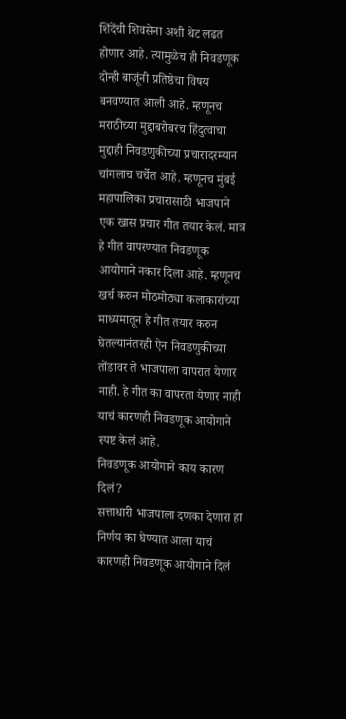शिंदेंची शिवसेना अशी थेट लढत होणार आहे. त्यामुळेच ही निवडणूक दोन्ही बाजूंनी प्रतिष्ठेचा विषय बनवण्यात आली आहे. म्हणूनच मराठीच्या मुद्दाबरोबरच हिंदुत्वाचा मुद्दाही निवडणुकीच्या प्रचारादरम्यान चांगलाच चर्चेत आहे. म्हणूनच मुंबई महापालिका प्रचारासाठी भाजपाने एक खास प्रचार गीत तयार केलं. मात्र हे गीत वापरण्यात निवडणूक आयोगाने नकार दिला आहे. म्हणूनच खर्च करुन मोठमोठ्या कलाकारांच्या माध्यमातून हे गीत तयार करुन घेतल्यानंतरही ऐन निवडणुकीच्या तोंडावर ते भाजपाला वापरात येणार नाही. हे गीत का वापरता येणार नाही याचं कारणही निवडणूक आयोगाने स्पष्ट केलं आहे.
निवडणूक आयोगाने काय कारण दिलं?
सत्ताधारी भाजपाला दणका देणारा हा निर्णय का घेण्यात आला याचं कारणही निवडणूक आयोगाने दिलं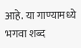आहे. या गाण्यामध्ये भगवा शब्द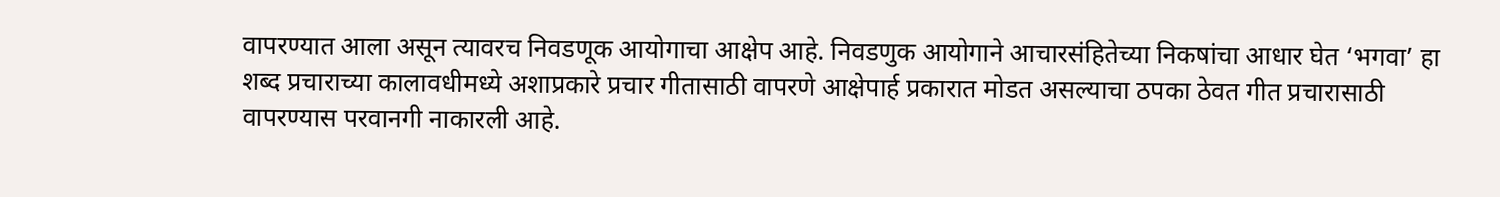वापरण्यात आला असून त्यावरच निवडणूक आयोगाचा आक्षेप आहे. निवडणुक आयोगाने आचारसंहितेच्या निकषांचा आधार घेत ‘भगवा’ हा शब्द प्रचाराच्या कालावधीमध्ये अशाप्रकारे प्रचार गीतासाठी वापरणे आक्षेपार्ह प्रकारात मोडत असल्याचा ठपका ठेवत गीत प्रचारासाठी वापरण्यास परवानगी नाकारली आहे.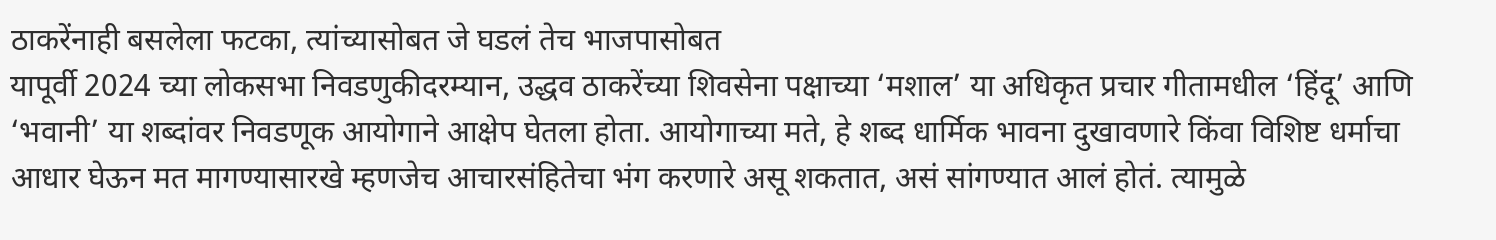ठाकरेंनाही बसलेला फटका, त्यांच्यासोबत जे घडलं तेच भाजपासोबत
यापूर्वी 2024 च्या लोकसभा निवडणुकीदरम्यान, उद्धव ठाकरेंच्या शिवसेना पक्षाच्या ‘मशाल’ या अधिकृत प्रचार गीतामधील ‘हिंदू’ आणि ‘भवानी’ या शब्दांवर निवडणूक आयोगाने आक्षेप घेतला होता. आयोगाच्या मते, हे शब्द धार्मिक भावना दुखावणारे किंवा विशिष्ट धर्माचा आधार घेऊन मत मागण्यासारखे म्हणजेच आचारसंहितेचा भंग करणारे असू शकतात, असं सांगण्यात आलं होतं. त्यामुळे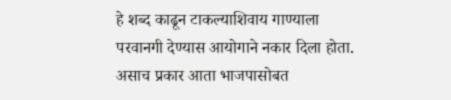हे शब्द काढून टाकल्याशिवाय गाण्याला परवानगी देण्यास आयोगाने नकार दिला होता. असाच प्रकार आता भाजपासोबत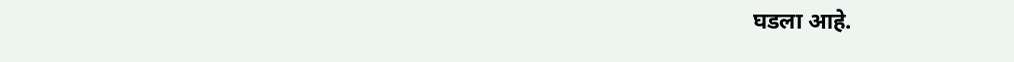घडला आहे.